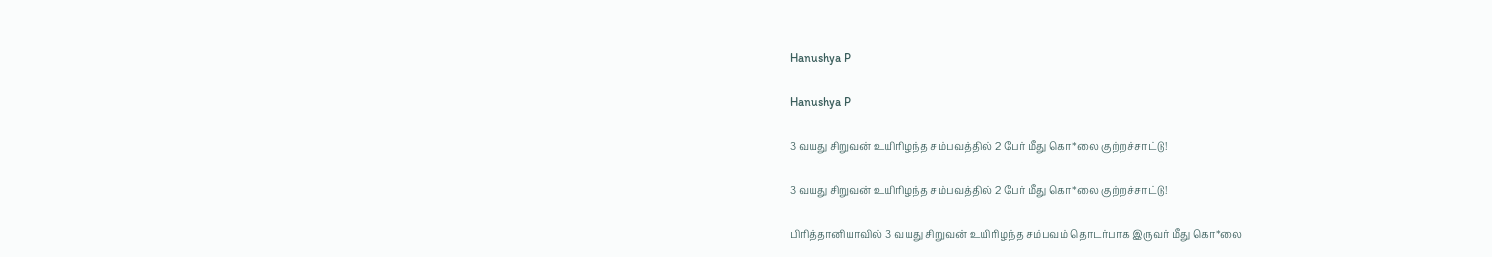Hanushya P

Hanushya P

3 வயது சிறுவன் உயிரிழந்த சம்பவத்தில் 2 பேர் மீது கொ*லை குற்றச்சாட்டு!

3 வயது சிறுவன் உயிரிழந்த சம்பவத்தில் 2 பேர் மீது கொ*லை குற்றச்சாட்டு!

பிரித்தானியாவில் 3 வயது சிறுவன் உயிரிழந்த சம்பவம் தொடர்பாக இருவர் மீது கொ*லை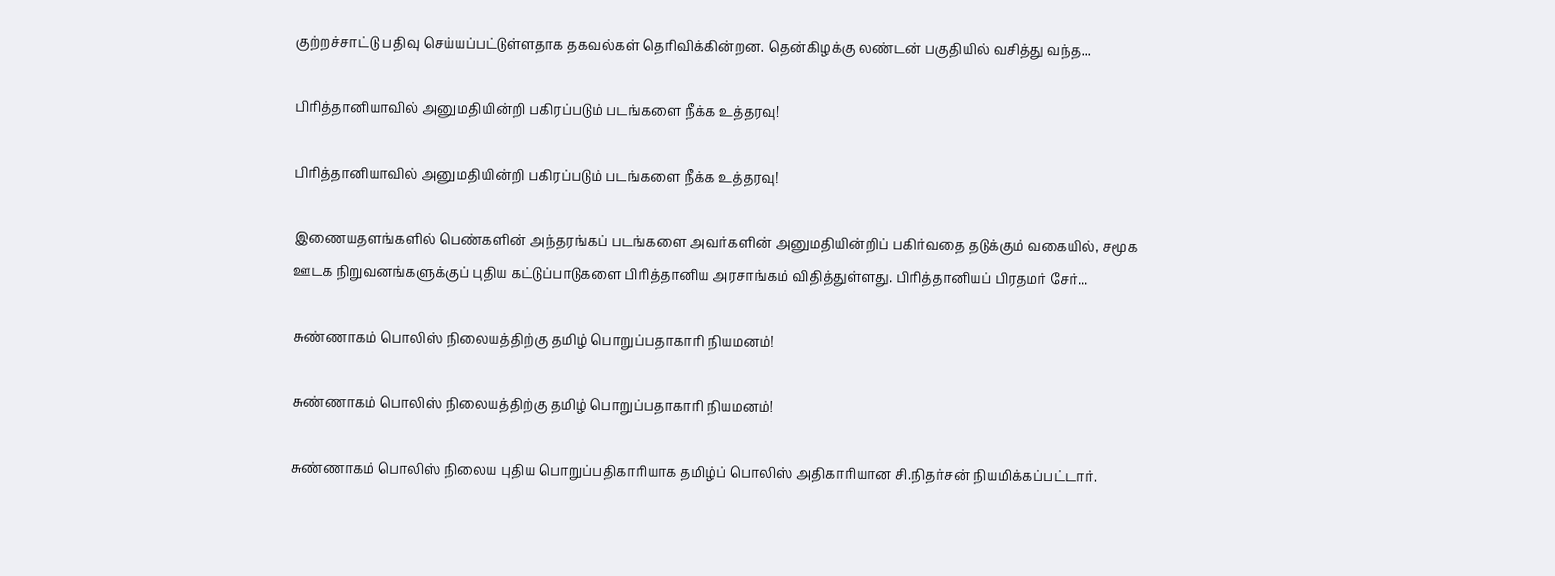குற்றச்சாட்டு பதிவு செய்யப்பட்டுள்ளதாக தகவல்கள் தெரிவிக்கின்றன. தென்கிழக்கு லண்டன் பகுதியில் வசித்து வந்த...

பிரித்தானியாவில் அனுமதியின்றி பகிரப்படும் படங்களை நீக்க உத்தரவு!

பிரித்தானியாவில் அனுமதியின்றி பகிரப்படும் படங்களை நீக்க உத்தரவு!

இணையதளங்களில் பெண்களின் அந்தரங்கப் படங்களை அவர்களின் அனுமதியின்றிப் பகிர்வதை தடுக்கும் வகையில், சமூக ஊடக நிறுவனங்களுக்குப் புதிய கட்டுப்பாடுகளை பிரித்தானிய அரசாங்கம் விதித்துள்ளது. பிரித்தானியப் பிரதமர் சேர்...

சுண்ணாகம் பொலிஸ் நிலையத்திற்கு தமிழ் பொறுப்பதாகாரி நியமனம்!

சுண்ணாகம் பொலிஸ் நிலையத்திற்கு தமிழ் பொறுப்பதாகாரி நியமனம்!

சுண்ணாகம் பொலிஸ் நிலைய புதிய பொறுப்பதிகாரியாக தமிழ்ப் பொலிஸ் அதிகாரியான சி.நிதர்சன் நியமிக்கப்பட்டார்.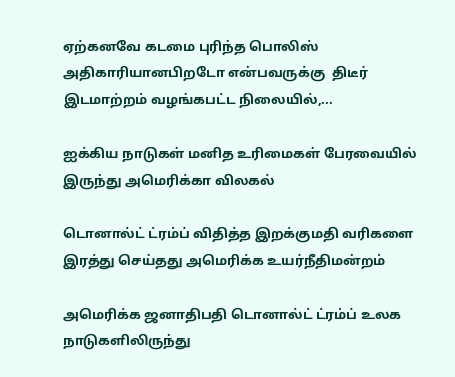ஏற்கனவே கடமை புரிந்த பொலிஸ் அதிகாரியானபிறடோ என்பவருக்கு  திடீர் இடமாற்றம் வழங்கபட்ட நிலையில்,...

ஐக்கிய நாடுகள் மனித உரிமைகள் பேரவையில் இருந்து அமெரிக்கா விலகல்

டொனால்ட் ட்ரம்ப் விதித்த இறக்குமதி வரிகளை இரத்து செய்தது அமெரிக்க உயர்நீதிமன்றம்

அமெரிக்க ஜனாதிபதி டொனால்ட் ட்ரம்ப் உலக நாடுகளிலிருந்து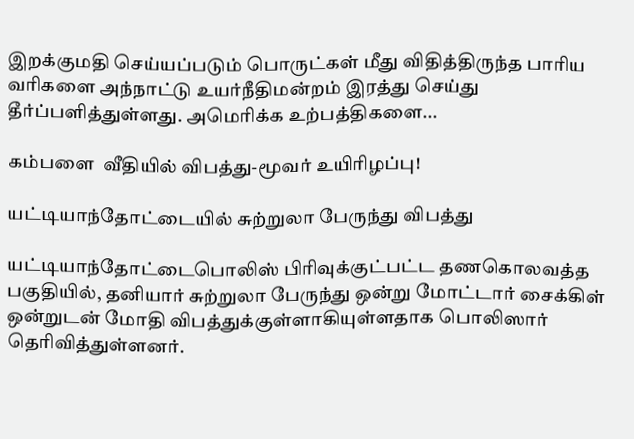இறக்குமதி செய்யப்படும் பொருட்கள் மீது விதித்திருந்த பாரிய வரிகளை அந்நாட்டு உயர்நீதிமன்றம் இரத்து செய்து தீர்ப்பளித்துள்ளது. அமெரிக்க உற்பத்திகளை...

கம்பளை  வீதியில் விபத்து-மூவர் உயிரிழப்பு!

யட்டியாந்தோட்டையில் சுற்றுலா பேருந்து விபத்து

யட்டியாந்தோட்டைபொலிஸ் பிரிவுக்குட்பட்ட தணகொலவத்த பகுதியில், தனியார் சுற்றுலா பேருந்து ஒன்று மோட்டார் சைக்கிள் ஒன்றுடன் மோதி விபத்துக்குள்ளாகியுள்ளதாக பொலிஸார் தெரிவித்துள்ளனர்.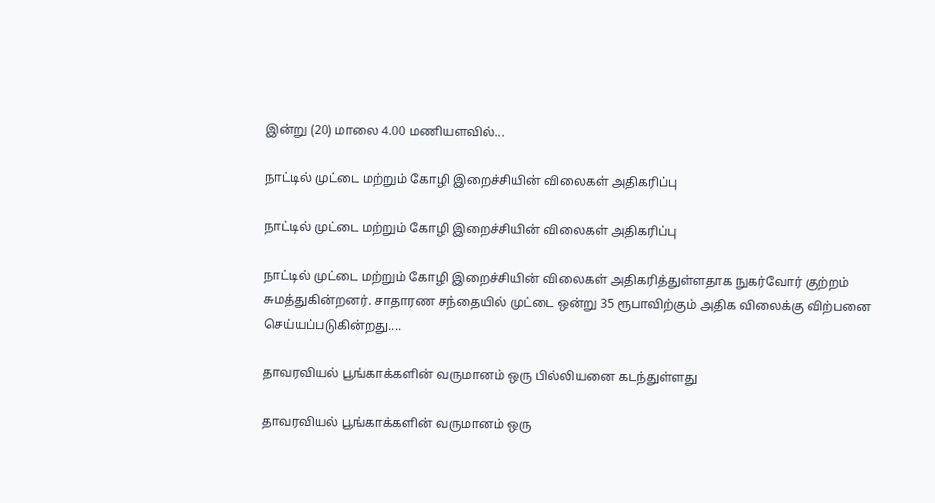இன்று (20) மாலை 4.00 மணியளவில்...

நாட்டில் முட்டை மற்றும் கோழி இறைச்சியின் விலைகள் அதிகரிப்பு

நாட்டில் முட்டை மற்றும் கோழி இறைச்சியின் விலைகள் அதிகரிப்பு

நாட்டில் முட்டை மற்றும் கோழி இறைச்சியின் விலைகள் அதிகரித்துள்ளதாக நுகர்வோர் குற்றம் சுமத்துகின்றனர். சாதாரண சந்தையில் முட்டை ஒன்று 35 ரூபாவிற்கும் அதிக விலைக்கு விற்பனை செய்யப்படுகின்றது....

தாவரவியல் பூங்காக்களின் வருமானம் ஒரு பில்லியனை கடந்துள்ளது

தாவரவியல் பூங்காக்களின் வருமானம் ஒரு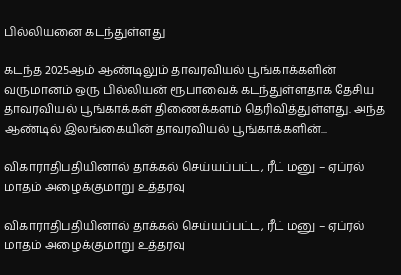பில்லியனை கடந்துள்ளது

கடந்த 2025ஆம் ஆண்டிலும் தாவரவியல் பூங்காக்களின் வருமானம் ஒரு பில்லியன் ரூபாவைக் கடந்துள்ளதாக தேசிய தாவரவியல் பூங்காக்கள் திணைக்களம் தெரிவித்துள்ளது. அந்த ஆண்டில் இலங்கையின் தாவரவியல் பூங்காக்களின்...

விகாராதிபதியினால் தாக்கல் செய்யப்பட்ட, ரீட் மனு – ஏப்ரல் மாதம் அழைக்குமாறு உத்தரவு

விகாராதிபதியினால் தாக்கல் செய்யப்பட்ட, ரீட் மனு – ஏப்ரல் மாதம் அழைக்குமாறு உத்தரவு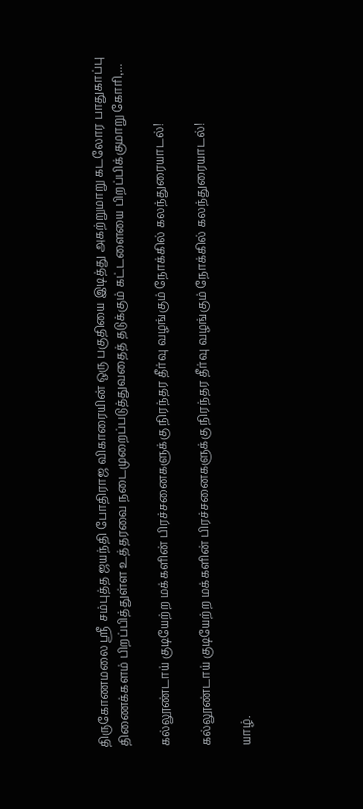திருகோணமலை ஸ்ரீ சம்புத்த ஜயந்தி போதிராஜ விகாரையின் ஒரு பகுதியை இடித்து அகற்றுமாறு கடலோர பாதுகாப்பு திணைக்களம் பிறப்பித்துள்ள உத்தரவை நடைமுறைப்படுத்துவதைத் தடுக்கும் கட்டளையை பிறப்பிக்குமாறு கோரி,...

கல்லூண்டாய் குடியேற்ற மக்களின் பிரச்சனைகளுக்கு நிரந்தர தீர்வு வழங்கும் நோக்கில் கலந்துரையாடல்!

கல்லூண்டாய் குடியேற்ற மக்களின் பிரச்சனைகளுக்கு நிரந்தர தீர்வு வழங்கும் நோக்கில் கலந்துரையாடல்!

யாழ்.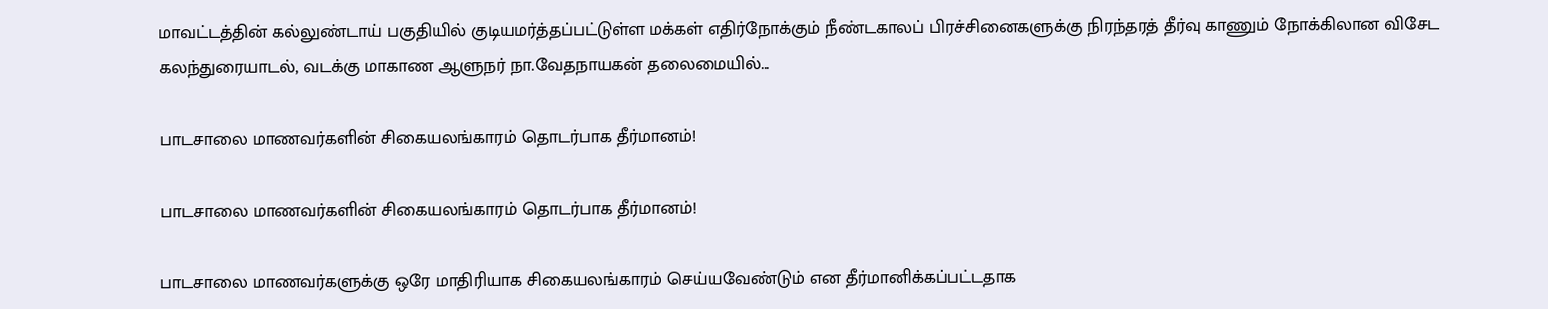மாவட்டத்தின் கல்லுண்டாய் பகுதியில் குடியமர்த்தப்பட்டுள்ள மக்கள் எதிர்நோக்கும் நீண்டகாலப் பிரச்சினைகளுக்கு நிரந்தரத் தீர்வு காணும் நோக்கிலான விசேட கலந்துரையாடல், வடக்கு மாகாண ஆளுநர் நா.வேதநாயகன் தலைமையில்...

பாடசாலை மாணவர்களின் சிகையலங்காரம் தொடர்பாக தீர்மானம்!

பாடசாலை மாணவர்களின் சிகையலங்காரம் தொடர்பாக தீர்மானம்!

பாடசாலை மாணவர்களுக்கு ஒரே மாதிரியாக சிகையலங்காரம் செய்யவேண்டும் என தீர்மானிக்கப்பட்டதாக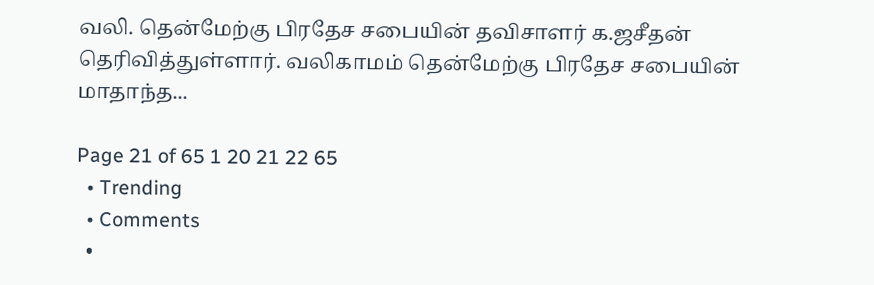வலி. தென்மேற்கு பிரதேச சபையின் தவிசாளர் க.ஜசீதன் தெரிவித்துள்ளார். வலிகாமம் தென்மேற்கு பிரதேச சபையின் மாதாந்த...

Page 21 of 65 1 20 21 22 65
  • Trending
  • Comments
  •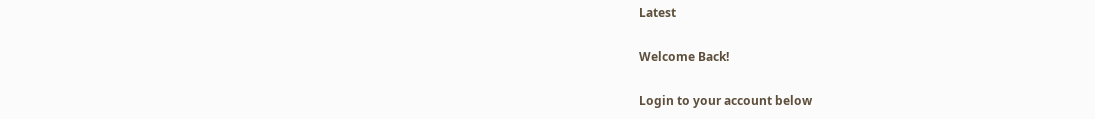Latest

Welcome Back!

Login to your account below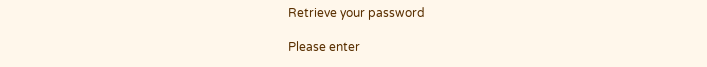Retrieve your password

Please enter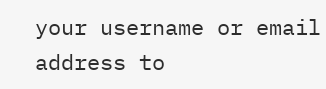your username or email address to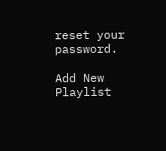reset your password.

Add New Playlist